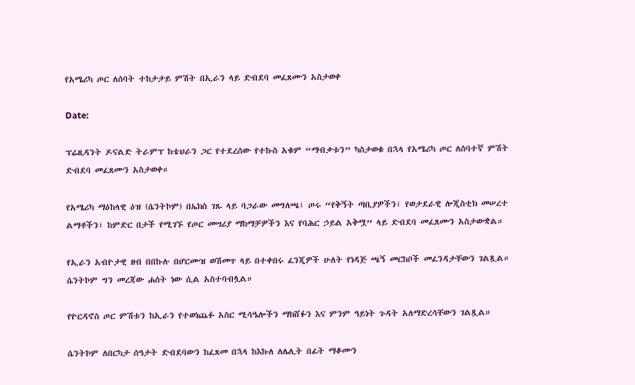የአሜሪካ ጦር ለሰባት ተከታታይ ምሽት በኢራን ላይ ድብደባ መፈጸሙን አስታወቀ

Date:

ፕሬዚዳንት ዶናልድ ትራምፕ ከቴህራን ጋር የተደረሰው የተኩስ አቁም “ማብቃቱን” ካስታወቁ በኋላ የአሜሪካ ጦር ለሰባተኛ ምሽት ድብደባ መፈጸሙን አስታወቀ።

የአሜሪካ ማዕከላዊ ዕዝ (ሴንትኮም) በኤክስ ገጹ ላይ ባጋራው መግለጫ፣ ጦሩ “የቅኝት ጣቢያዎችን፣ የወታደራዊ ሎጂስቲክ መሠረተ ልማቶችን፣ ከምድር በታች የሚገኙ የጦር መሣሪያ ማከማቻዎችን እና የባሕር ኃይል አቅሟ” ላይ ድብደባ መፈጸሙን አስታውቋል።

የኢራን አብዮታዊ ዘብ በበኩሉ በሆርሙዝ ወሽመጥ ላይ በተቀበሩ ፈንጂዎች ሁለት የነዳጅ ጫኝ መርከቦች መፈንዳታቸውን ገልጿል። ሴንትኮም ግን መረጃው ሐሰት ነው ሲል አስተባብሏል።

የዮርዳኖስ ጦር ምሽቱን ከኢራን የተወነጨፉ አስር ሚሳዔሎችን ማክሸፉን እና ምንም ዓይነት ጉዳት አለማድረሳቸውን ገልጿል።

ሴንትኮም ለበርካታ ሰዓታት ድብደባውን ከፈጸመ በኋላ ከእኩለ ለሌሊት በፊት ማቆሙን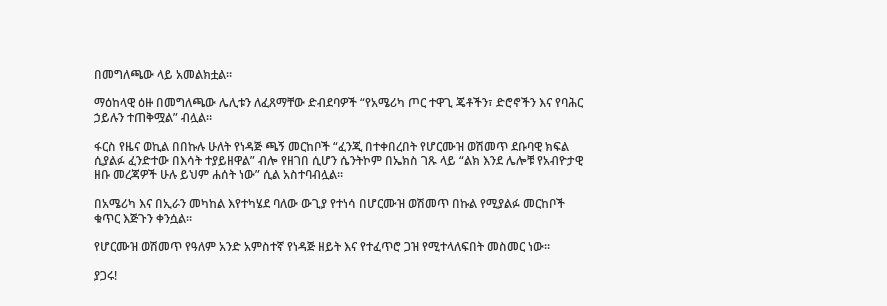በመግለጫው ላይ አመልክቷል።

ማዕከላዊ ዕዙ በመግለጫው ሌሊቱን ለፈጸማቸው ድብደባዎች “የአሜሪካ ጦር ተዋጊ ጄቶችን፣ ድሮኖችን እና የባሕር ኃይሉን ተጠቅሟል” ብሏል።

ፋርስ የዜና ወኪል በበኩሉ ሁለት የነዳጅ ጫኝ መርከቦች “ፈንጂ በተቀበረበት የሆርሙዝ ወሽመጥ ደቡባዊ ክፍል ሲያልፉ ፈንድተው በእሳት ተያይዘዋል” ብሎ የዘገበ ሲሆን ሴንትኮም በኤክስ ገጹ ላይ “ልክ እንደ ሌሎቹ የአብዮታዊ ዘቡ መረጃዎች ሁሉ ይህም ሐሰት ነው” ሲል አስተባብሏል።

በአሜሪካ እና በኢራን መካከል እየተካሄደ ባለው ውጊያ የተነሳ በሆርሙዝ ወሽመጥ በኩል የሚያልፉ መርከቦች ቁጥር እጅጉን ቀንሷል።

የሆርሙዝ ወሽመጥ የዓለም አንድ አምስተኛ የነዳጅ ዘይት እና የተፈጥሮ ጋዝ የሚተላለፍበት መስመር ነው።

ያጋሩ!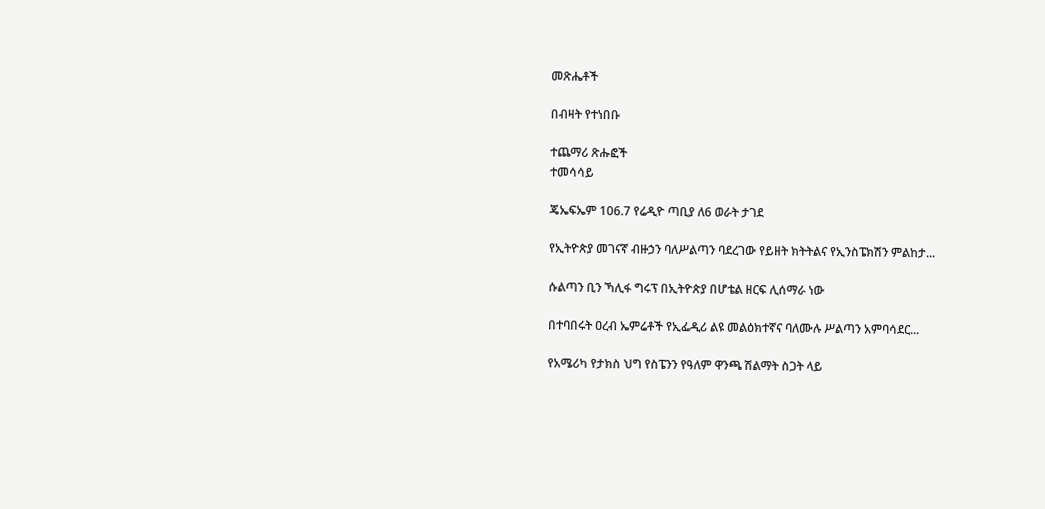መጽሔቶች

በብዛት የተነበቡ

ተጨማሪ ጽሑፎች
ተመሳሳይ

ጄኤፍኤም 106.7 የሬዲዮ ጣቢያ ለ6 ወራት ታገደ

የኢትዮጵያ መገናኛ ብዙኃን ባለሥልጣን ባደረገው የይዘት ክትትልና የኢንስፔክሽን ምልከታ...

ሱልጣን ቢን ኻሊፋ ግሩፕ በኢትዮጵያ በሆቴል ዘርፍ ሊሰማራ ነው

በተባበሩት ዐረብ ኤምሬቶች የኢፌዲሪ ልዩ መልዕክተኛና ባለሙሉ ሥልጣን አምባሳደር...

የአሜሪካ የታክስ ህግ የስፔንን የዓለም ዋንጫ ሽልማት ስጋት ላይ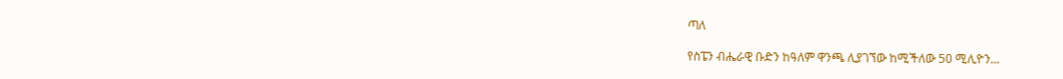ጣለ

የስፔን ብሔራዊ ቡድን ከዓለም ዋንጫ ሊያገኘው ከሚችለው 50 ሚሊዮን...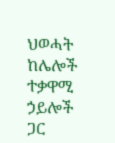ህወሓት ከሌሎች ተቃዋሚ ኃይሎች ጋር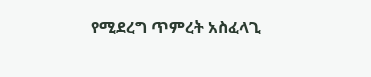የሚደረግ ጥምረት አስፈላጊ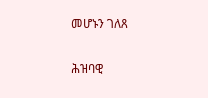መሆኑን ገለጸ

ሕዝባዊ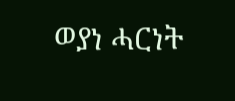ወያነ ሓርነት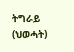ትግራይ (ህወሓት)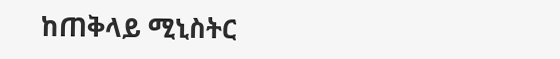ከጠቅላይ ሚኒስትር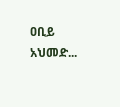ዐቢይ አህመድ...